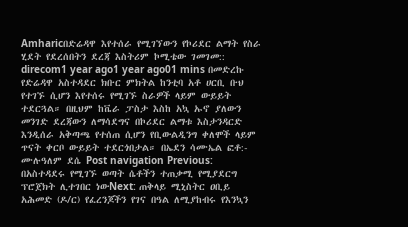Amharicበድሬዳዋ እየተሰራ የሚገኘውን የኮሪደር ልማት የስራ ሂደት የደረሰበትን ደረጃ እስትሪም ኮሚቴው ገመገመ:: direcom1 year ago1 year ago01 mins በመድረኩ የድሬዳዋ አስተዳደር ክቡር ምክትል ከንቲባ አቶ ሀርቢ ቡህ የተገኙ ሲሆን እየተሰሩ የሚገኙ ስራዎች ላይም ውይይት ተደርጓል። በዚህም ከቬራ ፓስታ እስከ አኳ ኡኖ ያለውን መንገድ ደረጃውን ለማሳደግና በኮሪደር ልማቱ እስታንዳርድ እንዲሰራ አቅጣጫ የተሰጠ ሲሆን የቢውልዲንግ ቀለሞች ላይም ጥናት ቀርቦ ውይይት ተደርጎበታል። በኤደን ሳሙኤል ፎቶ:- ሙሉዓለም ደሴ Post navigation Previous: በአስተዳደሩ የሚገኙ ወጣት ሴቶችን ተጠቃሚ የሚያደርግ ፕሮጀክት ሊተገበር ነውNext: ጠቅላይ ሚኒስትር ዐቢይ አሕመድ (ዶ/ር) የፈረንጆችን የገና በዓል ለሚያከብሩ የእንኳን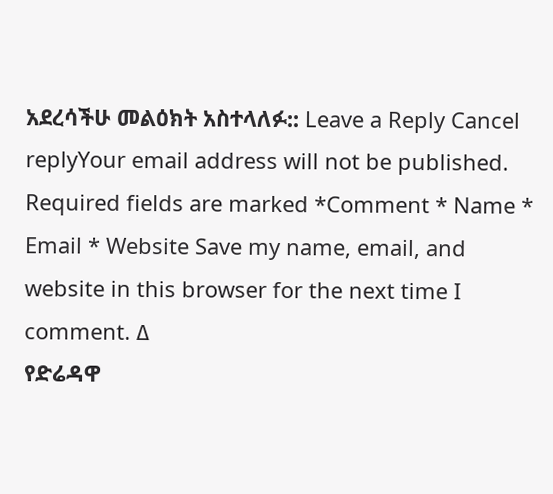አደረሳችሁ መልዕክት አስተላለፉ:: Leave a Reply Cancel replyYour email address will not be published. Required fields are marked *Comment * Name * Email * Website Save my name, email, and website in this browser for the next time I comment. Δ
የድሬዳዋ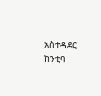አስተዳደር ከንቲባ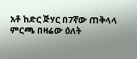አቶ ከድር ጅሃር በ7ኛው ጠቅላላ ምርጫ በዛሬው ዕለት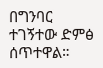በግንባር ተገኝተው ድምፅ ሰጥተዋል።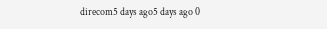direcom5 days ago5 days ago 0